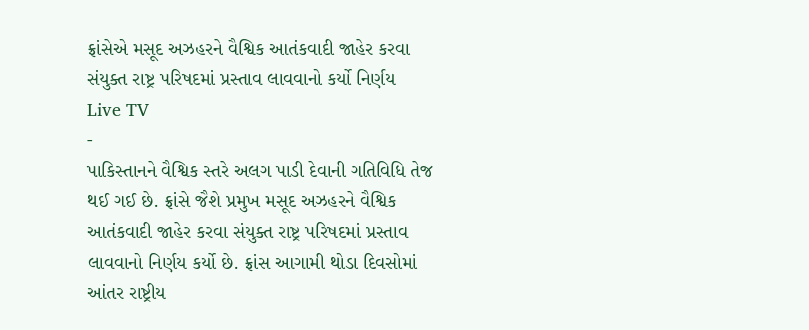ફ્રાંસેએ મસૂદ અઝહરને વૈશ્વિક આતંકવાદી જાહેર કરવા સંયુક્ત રાષ્ટ્ર પરિષદમાં પ્રસ્તાવ લાવવાનો કર્યો નિર્ણય
Live TV
-
પાકિસ્તાનને વૈશ્વિક સ્તરે અલગ પાડી દેવાની ગતિવિધિ તેજ થઈ ગઈ છે. ફ્રાંસે જૈશે પ્રમુખ મસૂદ અઝહરને વૈશ્વિક આતંકવાદી જાહેર કરવા સંયુક્ત રાષ્ટ્ર પરિષદમાં પ્રસ્તાવ લાવવાનો નિર્ણય કર્યો છે. ફ્રાંસ આગામી થોડા દિવસોમાં આંતર રાષ્ટ્રીય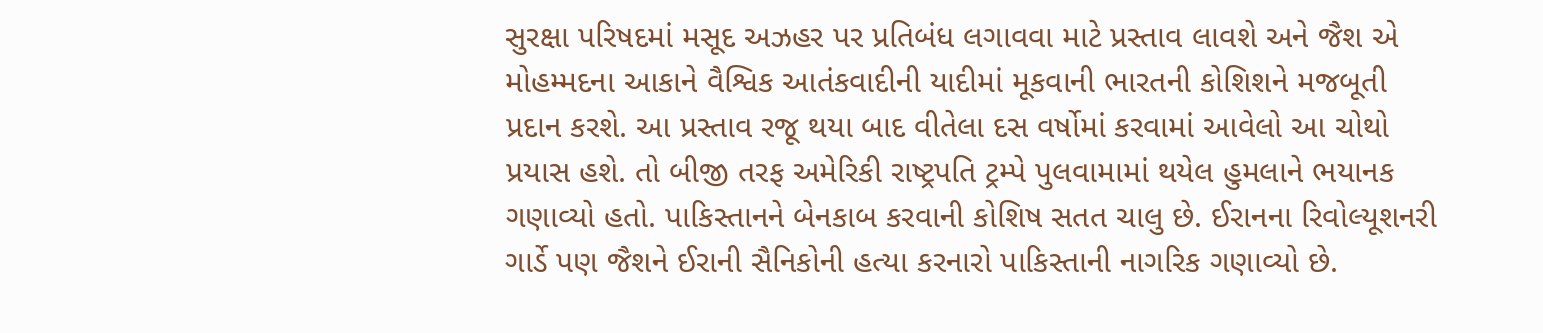સુરક્ષા પરિષદમાં મસૂદ અઝહર પર પ્રતિબંધ લગાવવા માટે પ્રસ્તાવ લાવશે અને જૈશ એ મોહમ્મદના આકાને વૈશ્વિક આતંકવાદીની યાદીમાં મૂકવાની ભારતની કોશિશને મજબૂતી પ્રદાન કરશે. આ પ્રસ્તાવ રજૂ થયા બાદ વીતેલા દસ વર્ષોમાં કરવામાં આવેલો આ ચોથો પ્રયાસ હશે. તો બીજી તરફ અમેરિકી રાષ્ટ્રપતિ ટ્રમ્પે પુલવામામાં થયેલ હુમલાને ભયાનક ગણાવ્યો હતો. પાકિસ્તાનને બેનકાબ કરવાની કોશિષ સતત ચાલુ છે. ઈરાનના રિવોલ્યૂશનરી ગાર્ડે પણ જૈશને ઈરાની સૈનિકોની હત્યા કરનારો પાકિસ્તાની નાગરિક ગણાવ્યો છે.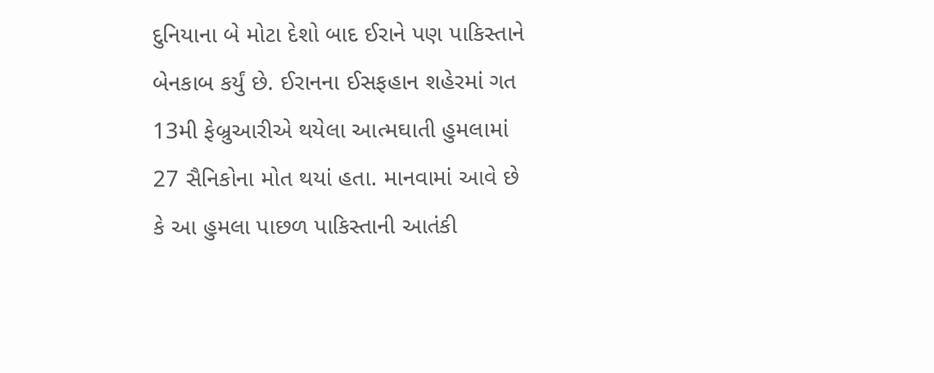દુનિયાના બે મોટા દેશો બાદ ઈરાને પણ પાકિસ્તાને બેનકાબ કર્યું છે. ઈરાનના ઈસફહાન શહેરમાં ગત 13મી ફેબ્રુઆરીએ થયેલા આત્મઘાતી હુમલામાં 27 સૈનિકોના મોત થયાં હતા. માનવામાં આવે છે કે આ હુમલા પાછળ પાકિસ્તાની આતંકી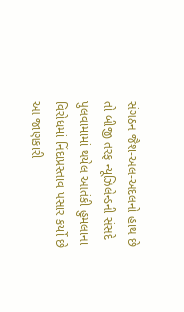સંગઠન જૈશ-અલ-અદલનો હાથ છે તો બીજી તરફ ન્યૂઝિલેન્ડની સંસદે પુલવામામાં થયેલ આતંકી હુમલાના વિરોધમાં નિંદાપ્રસ્તાવ પસાર કર્યો છે આ જાણકારી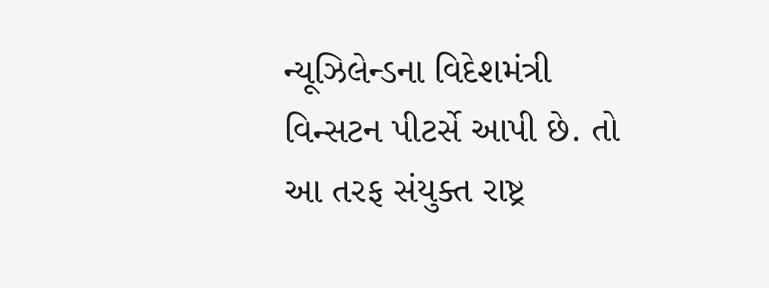ન્યૂઝિલેન્ડના વિદેશમંત્રી વિન્સટન પીટર્સે આપી છે. તો આ તરફ સંયુક્ત રાષ્ટ્ર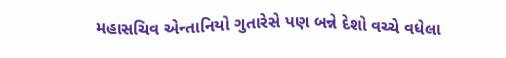મહાસચિવ એન્તાનિયો ગુતારેસે પણ બન્ને દેશો વચ્ચે વધેલા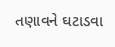તણાવને ઘટાડવા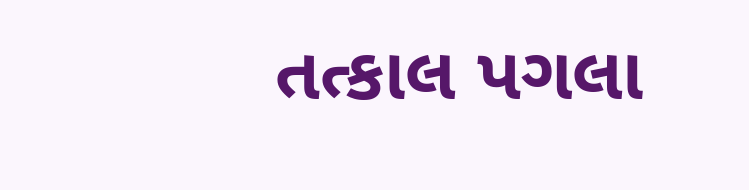તત્કાલ પગલા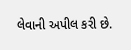લેવાની અપીલ કરી છે.